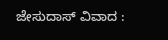ಜೇಸುದಾಸ್‌ ವಿವಾದ :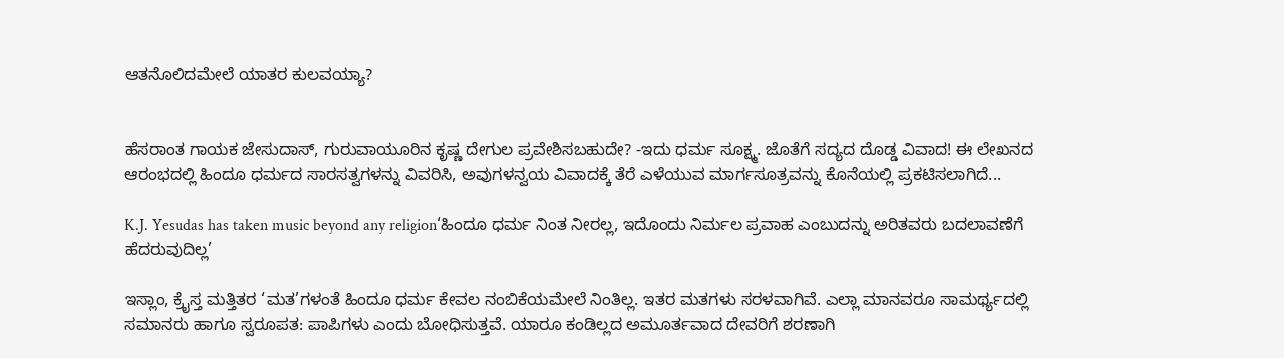ಆತನೊಲಿದಮೇಲೆ ಯಾತರ ಕುಲವಯ್ಯಾ?


ಹೆಸರಾಂತ ಗಾಯಕ ಜೇಸುದಾಸ್‌, ಗುರುವಾಯೂರಿನ ಕೃಷ್ಣ ದೇಗುಲ ಪ್ರವೇಶಿಸಬಹುದೇ? -ಇದು ಧರ್ಮ ಸೂಕ್ಷ್ಮ. ಜೊತೆಗೆ ಸದ್ಯದ ದೊಡ್ಡ ವಿವಾದ! ಈ ಲೇಖನದ ಆರಂಭದಲ್ಲಿ ಹಿಂದೂ ಧರ್ಮದ ಸಾರಸತ್ವಗಳನ್ನು ವಿವರಿಸಿ, ಅವುಗಳನ್ವಯ ವಿವಾದಕ್ಕೆ ತೆರೆ ಎಳೆಯುವ ಮಾರ್ಗಸೂತ್ರವನ್ನು ಕೊನೆಯಲ್ಲಿ ಪ್ರಕಟಿಸಲಾಗಿದೆ...

K.J. Yesudas has taken music beyond any religion‘ಹಿಂದೂ ಧರ್ಮ ನಿಂತ ನೀರಲ್ಲ, ಇದೊಂದು ನಿರ್ಮಲ ಪ್ರವಾಹ ಎಂಬುದನ್ನು ಅರಿತವರು ಬದಲಾವಣೆಗೆ ಹೆದರುವುದಿಲ್ಲ’

ಇಸ್ಲಾಂ, ಕ್ರೈಸ್ತ ಮತ್ತಿತರ ‘ಮತ’ಗಳಂತೆ ಹಿಂದೂ ಧರ್ಮ ಕೇವಲ ನಂಬಿಕೆಯಮೇಲೆ ನಿಂತಿಲ್ಲ. ಇತರ ಮತಗಳು ಸರಳವಾಗಿವೆ. ಎಲ್ಲಾ ಮಾನವರೂ ಸಾಮರ್ಥ್ಯದಲ್ಲಿ ಸಮಾನರು ಹಾಗೂ ಸ್ವರೂಪತ: ಪಾಪಿಗಳು ಎಂದು ಬೋಧಿಸುತ್ತವೆ. ಯಾರೂ ಕಂಡಿಲ್ಲದ ಅಮೂರ್ತವಾದ ದೇವರಿಗೆ ಶರಣಾಗಿ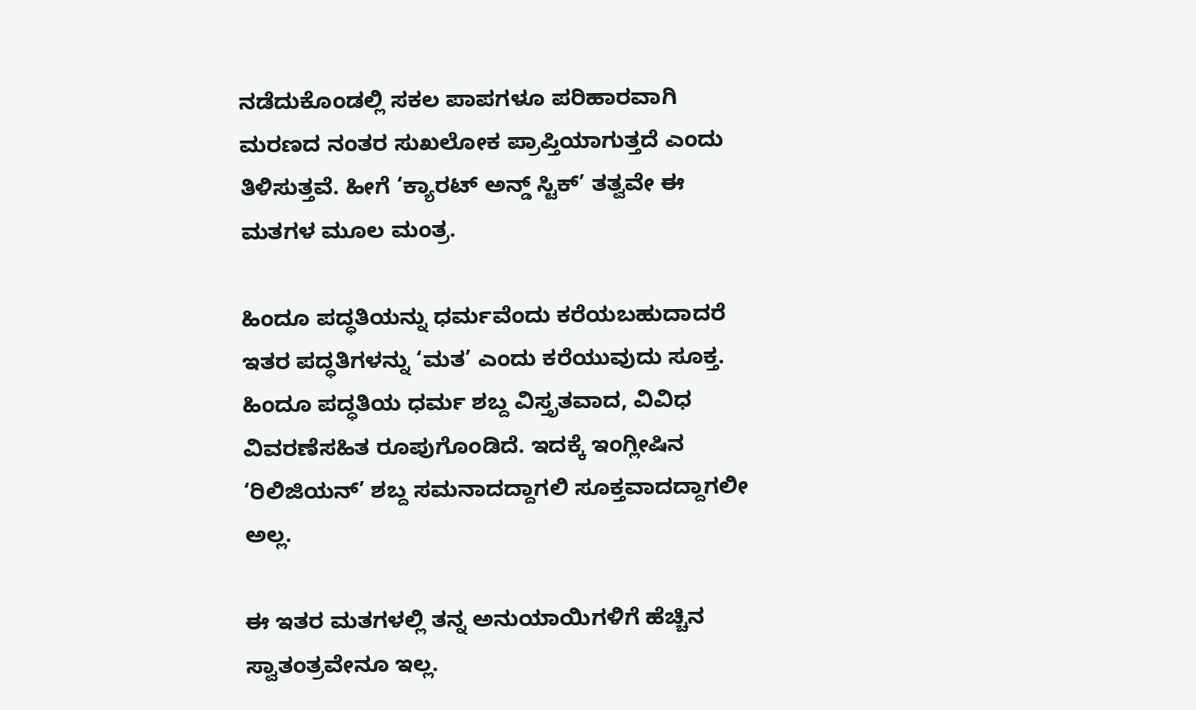ನಡೆದುಕೊಂಡಲ್ಲಿ ಸಕಲ ಪಾಪಗಳೂ ಪರಿಹಾರವಾಗಿ ಮರಣದ ನಂತರ ಸುಖಲೋಕ ಪ್ರಾಪ್ತಿಯಾಗುತ್ತದೆ ಎಂದು ತಿಳಿಸುತ್ತವೆ. ಹೀಗೆ ‘ಕ್ಯಾರಟ್‌ ಅನ್ಡ್‌ ಸ್ಟಿಕ್‌’ ತತ್ವವೇ ಈ ಮತಗಳ ಮೂಲ ಮಂತ್ರ.

ಹಿಂದೂ ಪದ್ಧತಿಯನ್ನು ಧರ್ಮವೆಂದು ಕರೆಯಬಹುದಾದರೆ ಇತರ ಪದ್ಧತಿಗಳನ್ನು ‘ಮತ’ ಎಂದು ಕರೆಯುವುದು ಸೂಕ್ತ. ಹಿಂದೂ ಪದ್ಧತಿಯ ಧರ್ಮ ಶಬ್ದ ವಿಸ್ತೃತವಾದ, ವಿವಿಧ ವಿವರಣೆಸಹಿತ ರೂಪುಗೊಂಡಿದೆ. ಇದಕ್ಕೆ ಇಂಗ್ಲೀಷಿನ ‘ರಿಲಿಜಿಯನ್‌’ ಶಬ್ದ ಸಮನಾದದ್ದಾಗಲಿ ಸೂಕ್ತವಾದದ್ದಾಗಲೀ ಅಲ್ಲ.

ಈ ಇತರ ಮತಗಳಲ್ಲಿ ತನ್ನ ಅನುಯಾಯಿಗಳಿಗೆ ಹೆಚ್ಚಿನ ಸ್ವಾತಂತ್ರವೇನೂ ಇಲ್ಲ.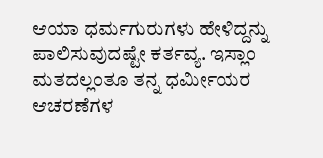ಆಯಾ ಧರ್ಮಗುರುಗಳು ಹೇಳಿದ್ದನ್ನು ಪಾಲಿಸುವುದಷ್ಟೇ ಕರ್ತವ್ಯ. ಇಸ್ಲಾಂ ಮತದಲ್ಲಂತೂ ತನ್ನ ಧರ್ಮೀಯರ ಆಚರಣೆಗಳ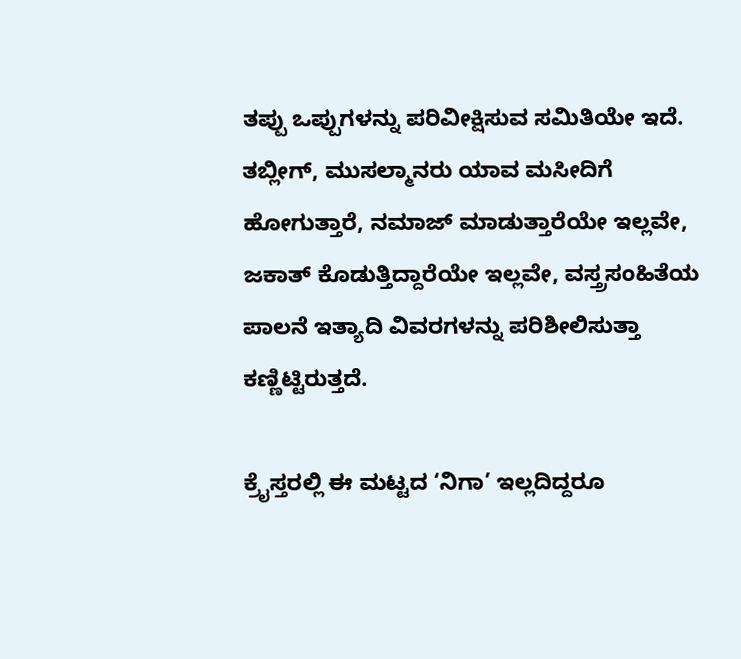ತಪ್ಪು ಒಪ್ಪುಗಳನ್ನು ಪರಿವೀಕ್ಷಿಸುವ ಸಮಿತಿಯೇ ಇದೆ. ತಬ್ಲೀಗ್‌, ಮುಸಲ್ಮಾನರು ಯಾವ ಮಸೀದಿಗೆ ಹೋಗುತ್ತಾರೆ, ನಮಾಜ್‌ ಮಾಡುತ್ತಾರೆಯೇ ಇಲ್ಲವೇ, ಜಕಾತ್‌ ಕೊಡುತ್ತಿದ್ದಾರೆಯೇ ಇಲ್ಲವೇ, ವಸ್ತ್ರಸಂಹಿತೆಯ ಪಾಲನೆ ಇತ್ಯಾದಿ ವಿವರಗಳನ್ನು ಪರಿಶೀಲಿಸುತ್ತಾ ಕಣ್ಣಿಟ್ಟಿರುತ್ತದೆ.

ಕ್ರೈಸ್ತರಲ್ಲಿ ಈ ಮಟ್ಟದ ‘ನಿಗಾ’ ಇಲ್ಲದಿದ್ದರೂ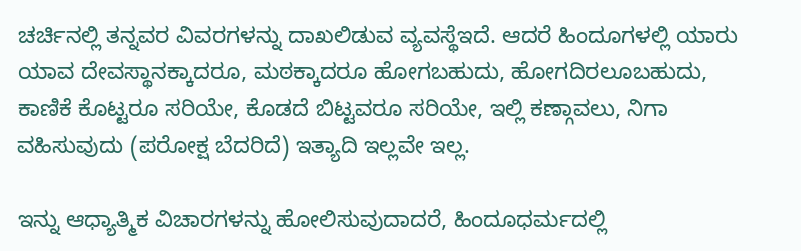ಚರ್ಚಿನಲ್ಲಿ ತನ್ನವರ ವಿವರಗಳನ್ನು ದಾಖಲಿಡುವ ವ್ಯವಸ್ಥೆಇದೆ. ಆದರೆ ಹಿಂದೂಗಳಲ್ಲಿ ಯಾರು ಯಾವ ದೇವಸ್ಥಾನಕ್ಕಾದರೂ, ಮಠಕ್ಕಾದರೂ ಹೋಗಬಹುದು, ಹೋಗದಿರಲೂಬಹುದು, ಕಾಣಿಕೆ ಕೊಟ್ಟರೂ ಸರಿಯೇ, ಕೊಡದೆ ಬಿಟ್ಟವರೂ ಸರಿಯೇ, ಇಲ್ಲಿ ಕಣ್ಗಾವಲು, ನಿಗಾ ವಹಿಸುವುದು (ಪರೋಕ್ಷ ಬೆದರಿದೆ) ಇತ್ಯಾದಿ ಇಲ್ಲವೇ ಇಲ್ಲ.

ಇನ್ನು ಆಧ್ಯಾತ್ಮಿಕ ವಿಚಾರಗಳನ್ನು ಹೋಲಿಸುವುದಾದರೆ, ಹಿಂದೂಧರ್ಮದಲ್ಲಿ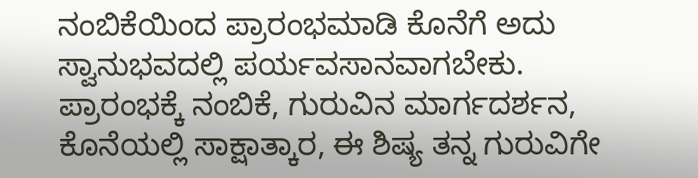ನಂಬಿಕೆಯಿಂದ ಪ್ರಾರಂಭಮಾಡಿ ಕೊನೆಗೆ ಅದು ಸ್ವಾನುಭವದಲ್ಲಿ ಪರ್ಯವಸಾನವಾಗಬೇಕು. ಪ್ರಾರಂಭಕ್ಕೆ ನಂಬಿಕೆ, ಗುರುವಿನ ಮಾರ್ಗದರ್ಶನ, ಕೊನೆಯಲ್ಲಿ ಸಾಕ್ಷಾತ್ಕಾರ, ಈ ಶಿಷ್ಯ ತನ್ನ ಗುರುವಿಗೇ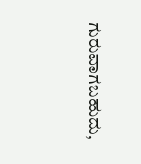ಗುರುವಾಗಬಹುದು,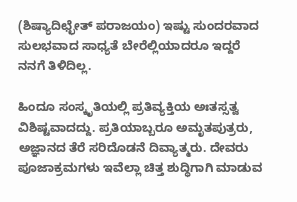(ಶಿಷ್ಯಾದಿಛ್ಛೇತ್‌ ಪರಾಜಯಂ) ಇಷ್ಟು ಸುಂದರವಾದ ಸುಲಭವಾದ ಸಾಧ್ಯತೆ ಬೇರೆಲ್ಲಿಯಾದರೂ ಇದ್ದರೆ ನನಗೆ ತಿಳಿದಿಲ್ಲ.

ಹಿಂದೂ ಸಂಸ್ಕೃತಿಯಲ್ಲಿ ಪ್ರತಿವ್ಯಕ್ತಿಯ ಅಃತಸ್ಸತ್ವ ವಿಶಿಷ್ಟವಾದದ್ದು. ಪ್ರತಿಯಾಬ್ಬರೂ ಅಮೃತಪುತ್ರರು, ಅಜ್ಞಾನದ ತೆರೆ ಸರಿದೊಡನೆ ದಿವ್ಯಾತ್ಮರು. ದೇವರು ಪೂಜಾಕ್ರಮಗಳು ಇವೆಲ್ಲಾ ಚಿತ್ತ ಶುದ್ಧಿಗಾಗಿ ಮಾಡುವ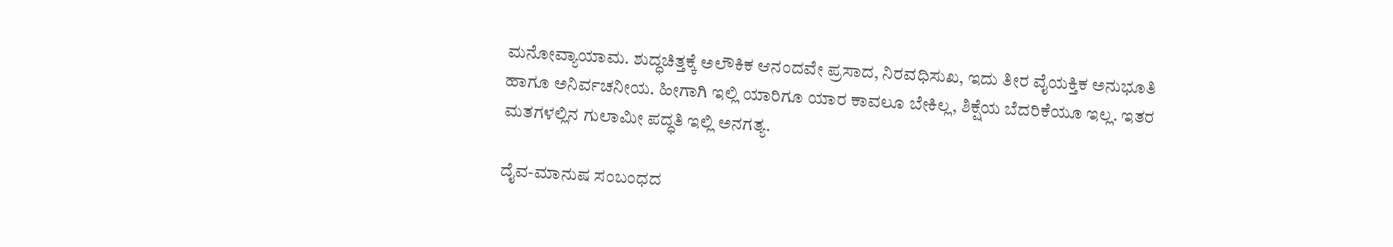ಮನೋವ್ಯಾಯಾಮ. ಶುದ್ಧಚಿತ್ತಕ್ಕೆ ಅಲೌಕಿಕ ಆನಂದವೇ ಪ್ರಸಾದ, ನಿರವಧಿಸುಖ, ಇದು ತೀರ ವೈಯಕ್ತಿಕ ಅನುಭೂತಿ ಹಾಗೂ ಅನಿರ್ವಚನೀಯ. ಹೀಗಾಗಿ ಇಲ್ಲಿ ಯಾರಿಗೂ ಯಾರ ಕಾವಲೂ ಬೇಕಿಲ್ಲ, ಶಿಕ್ಷೆಯ ಬೆದರಿಕೆಯೂ ಇಲ್ಲ. ಇತರ ಮತಗಳಲ್ಲಿನ ಗುಲಾಮೀ ಪದ್ಧತಿ ಇಲ್ಲಿ ಅನಗತ್ಯ.

ದೈವ-ಮಾನುಷ ಸಂಬಂಧದ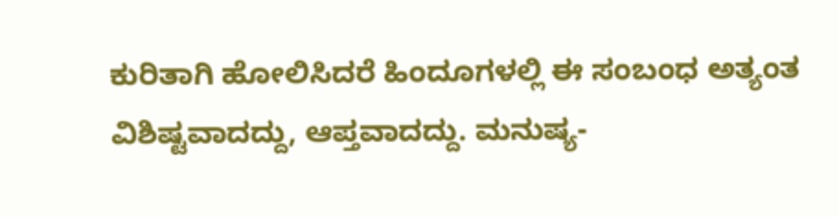ಕುರಿತಾಗಿ ಹೋಲಿಸಿದರೆ ಹಿಂದೂಗಳಲ್ಲಿ ಈ ಸಂಬಂಧ ಅತ್ಯಂತ ವಿಶಿಷ್ಟವಾದದ್ದು, ಆಪ್ತವಾದದ್ದು. ಮನುಷ್ಯ-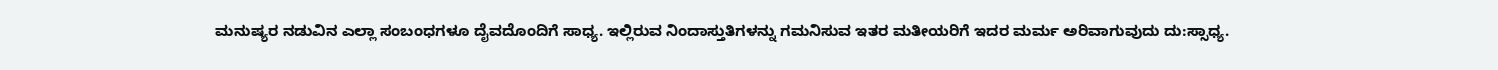ಮನುಷ್ಯರ ನಡುವಿನ ಎಲ್ಲಾ ಸಂಬಂಧಗಳೂ ದೈವದೊಂದಿಗೆ ಸಾಧ್ಯ. ಇಲ್ಲಿರುವ ನಿಂದಾಸ್ತುತಿಗಳನ್ನು ಗಮನಿಸುವ ಇತರ ಮತೀಯರಿಗೆ ಇದರ ಮರ್ಮ ಅರಿವಾಗುವುದು ದು:ಸ್ಸಾಧ್ಯ.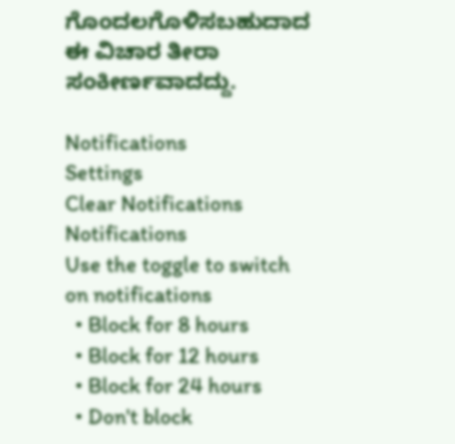ಗೊಂದಲಗೊಳಿಸಬಹುದಾದ ಈ ವಿಚಾರ ತೀರಾ ಸಂಕೀರ್ಣವಾದದ್ದು.

Notifications
Settings
Clear Notifications
Notifications
Use the toggle to switch on notifications
  • Block for 8 hours
  • Block for 12 hours
  • Block for 24 hours
  • Don't block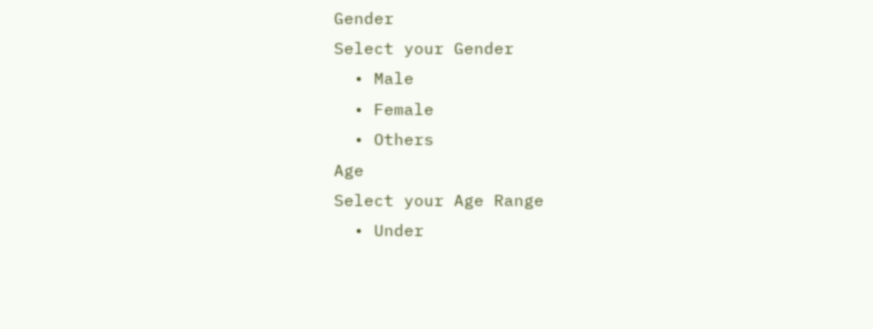Gender
Select your Gender
  • Male
  • Female
  • Others
Age
Select your Age Range
  • Under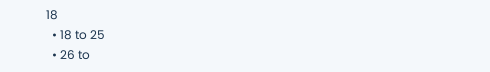18
  • 18 to 25
  • 26 to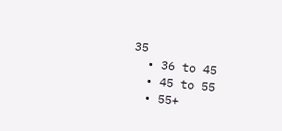35
  • 36 to 45
  • 45 to 55
  • 55+